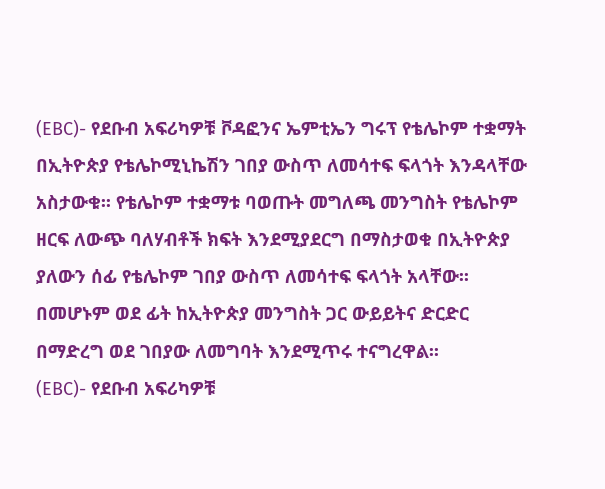(EBC)- የደቡብ አፍሪካዎቹ ቮዳፎንና ኤምቲኤን ግሩፕ የቴሌኮም ተቋማት በኢትዮጵያ የቴሌኮሚኒኬሽን ገበያ ውስጥ ለመሳተፍ ፍላጎት እንዳላቸው አስታውቁ፡፡ የቴሌኮም ተቋማቱ ባወጡት መግለጫ መንግስት የቴሌኮም ዘርፍ ለውጭ ባለሃብቶች ክፍት እንደሚያደርግ በማስታወቁ በኢትዮጵያ ያለውን ሰፊ የቴሌኮም ገበያ ውስጥ ለመሳተፍ ፍላጎት አላቸው፡፡ በመሆኑም ወደ ፊት ከኢትዮጵያ መንግስት ጋር ውይይትና ድርድር በማድረግ ወደ ገበያው ለመግባት እንደሚጥሩ ተናግረዋል፡፡
(EBC)- የደቡብ አፍሪካዎቹ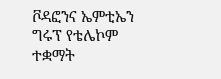ቮዳፎንና ኤምቲኤን ግሩፕ የቴሌኮም ተቋማት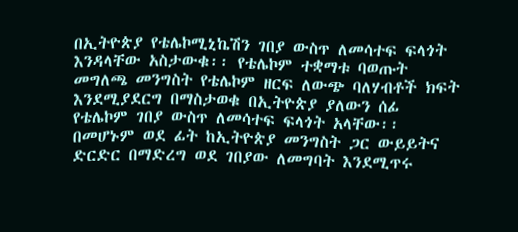በኢትዮጵያ የቴሌኮሚኒኬሽን ገበያ ውስጥ ለመሳተፍ ፍላጎት እንዳላቸው አስታውቁ፡፡ የቴሌኮም ተቋማቱ ባወጡት መግለጫ መንግስት የቴሌኮም ዘርፍ ለውጭ ባለሃብቶች ክፍት እንደሚያደርግ በማስታወቁ በኢትዮጵያ ያለውን ሰፊ የቴሌኮም ገበያ ውስጥ ለመሳተፍ ፍላጎት አላቸው፡፡ በመሆኑም ወደ ፊት ከኢትዮጵያ መንግስት ጋር ውይይትና ድርድር በማድረግ ወደ ገበያው ለመግባት እንደሚጥሩ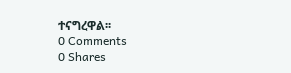ተናግረዋል፡፡
0 Comments
0 Shares